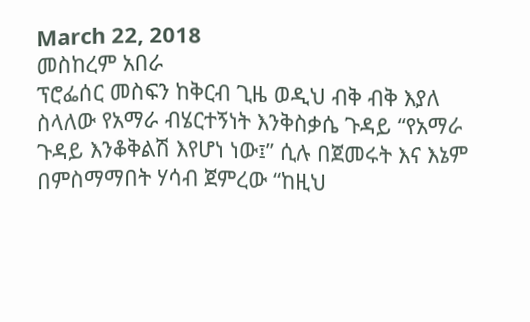March 22, 2018
መስከረም አበራ
ፕሮፌሰር መስፍን ከቅርብ ጊዜ ወዲህ ብቅ ብቅ እያለ ስላለው የአማራ ብሄርተኝነት እንቅስቃሴ ጉዳይ “የአማራ ጉዳይ እንቆቅልሽ እየሆነ ነው፤” ሲሉ በጀመሩት እና እኔም በምስማማበት ሃሳብ ጀምረው “ከዚህ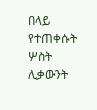በላይ የተጠቀሱት ሦስት ሊቃውንት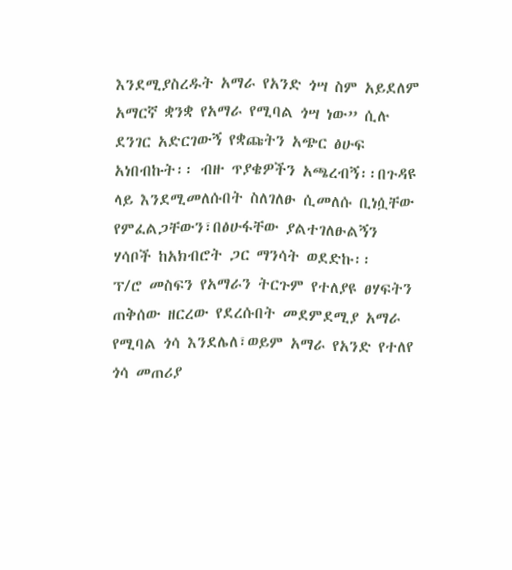እንደሚያስረዱት አማራ የአንድ ጎሣ ስም አይደለም አማርኛ ቋንቋ የአማራ የሚባል ጎሣ ነው” ሲሉ ደንገር አድርገውኝ የቋጩትን አጭር ፅሁፍ አነበብኩት፡፡ ብዙ ጥያቄዎችን አጫረብኝ፡፡በጉዳዩ ላይ እንደሚመለሱበት ስለገለፁ ሲመለሱ ቢነሷቸው የምፈልጋቸውን፣በፅሁፋቸው ያልተገለፁልኝን ሃሳቦች ከአክብሮት ጋር ማንሳት ወደድኩ፡፡
ፕ/ሮ መስፍን የአማራን ትርጉም የተለያዩ ፀሃፍትን ጠቅሰው ዘርረው የደረሱበት መደምደሚያ አማራ የሚባል ጎሳ እንደሌለ፣ወይም አማራ የአንድ የተለየ ጎሳ መጠሪያ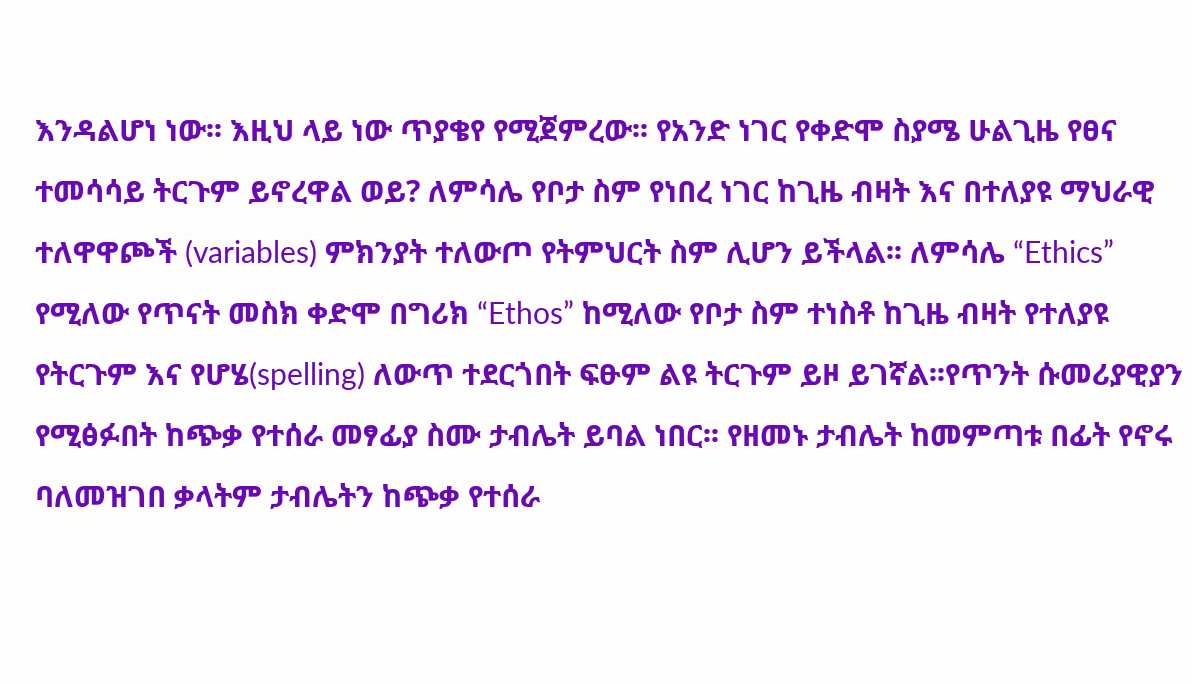እንዳልሆነ ነው፡፡ እዚህ ላይ ነው ጥያቄየ የሚጀምረው፡፡ የአንድ ነገር የቀድሞ ስያሜ ሁልጊዜ የፀና ተመሳሳይ ትርጉም ይኖረዋል ወይ? ለምሳሌ የቦታ ስም የነበረ ነገር ከጊዜ ብዛት እና በተለያዩ ማህራዊ ተለዋዋጮች (variables) ምክንያት ተለውጦ የትምህርት ስም ሊሆን ይችላል፡፡ ለምሳሌ “Ethics” የሚለው የጥናት መስክ ቀድሞ በግሪክ “Ethos” ከሚለው የቦታ ስም ተነስቶ ከጊዜ ብዛት የተለያዩ የትርጉም እና የሆሄ(spelling) ለውጥ ተደርጎበት ፍፁም ልዩ ትርጉም ይዞ ይገኛል፡፡የጥንት ሱመሪያዊያን የሚፅፉበት ከጭቃ የተሰራ መፃፊያ ስሙ ታብሌት ይባል ነበር፡፡ የዘመኑ ታብሌት ከመምጣቱ በፊት የኖሩ ባለመዝገበ ቃላትም ታብሌትን ከጭቃ የተሰራ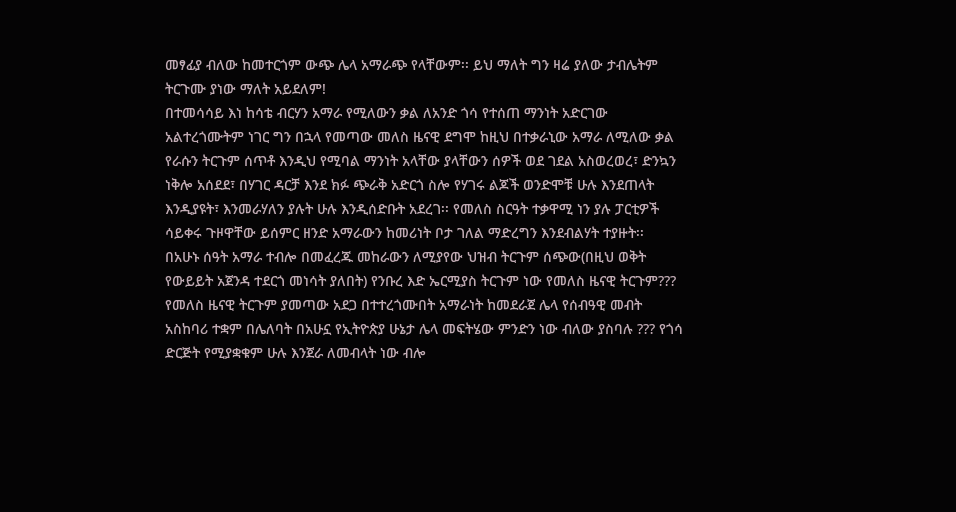መፃፊያ ብለው ከመተርጎም ውጭ ሌላ አማራጭ የላቸውም፡፡ ይህ ማለት ግን ዛሬ ያለው ታብሌትም ትርጉሙ ያነው ማለት አይደለም!
በተመሳሳይ እነ ከሳቴ ብርሃን አማራ የሚለውን ቃል ለአንድ ጎሳ የተሰጠ ማንነት አድርገው አልተረጎሙትም ነገር ግን በኋላ የመጣው መለስ ዜናዊ ደግሞ ከዚህ በተቃራኒው አማራ ለሚለው ቃል የራሱን ትርጉም ሰጥቶ እንዲህ የሚባል ማንነት አላቸው ያላቸውን ሰዎች ወደ ገደል አስወረወረ፣ ድንኳን ነቅሎ አሰደደ፣ በሃገር ዳርቻ እንደ ክፉ ጭራቅ አድርጎ ስሎ የሃገሩ ልጆች ወንድሞቹ ሁሉ እንደጠላት እንዲያዩት፣ እንመራሃለን ያሉት ሁሉ እንዲሰድቡት አደረገ፡፡ የመለስ ስርዓት ተቃዋሚ ነን ያሉ ፓርቲዎች ሳይቀሩ ጉዞዋቸው ይሰምር ዘንድ አማራውን ከመሪነት ቦታ ገለል ማድረግን እንደብልሃት ተያዙት፡፡
በአሁኑ ሰዓት አማራ ተብሎ በመፈረጁ መከራውን ለሚያየው ህዝብ ትርጉም ሰጭው(በዚህ ወቅት የውይይት አጀንዳ ተደርጎ መነሳት ያለበት) የንቡረ እድ ኤርሚያስ ትርጉም ነው የመለስ ዜናዊ ትርጉም??? የመለስ ዜናዊ ትርጉም ያመጣው አደጋ በተተረጎሙበት አማራነት ከመደራጀ ሌላ የሰብዓዊ መብት አስከባሪ ተቋም በሌለባት በአሁኗ የኢትዮጵያ ሁኔታ ሌላ መፍትሄው ምንድን ነው ብለው ያስባሉ ??? የጎሳ ድርጅት የሚያቋቁም ሁሉ እንጀራ ለመብላት ነው ብሎ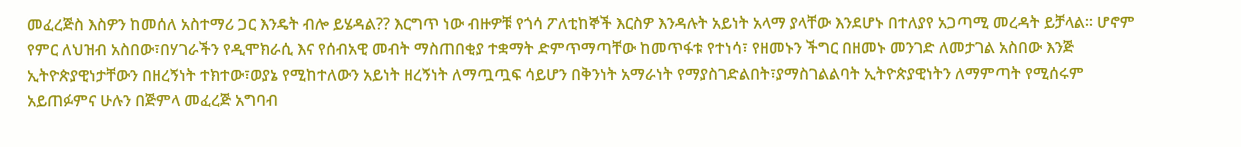መፈረጅስ እስዎን ከመሰለ አስተማሪ ጋር እንዴት ብሎ ይሄዳል?? እርግጥ ነው ብዙዎቹ የጎሳ ፖለቲከኞች እርስዎ እንዳሉት አይነት አላማ ያላቸው እንደሆኑ በተለያየ አጋጣሚ መረዳት ይቻላል፡፡ ሆኖም የምር ለህዝብ አስበው፣በሃገራችን የዲሞክራሲ እና የሰብአዊ መብት ማስጠበቂያ ተቋማት ድምጥማጣቸው ከመጥፋቱ የተነሳ፣ የዘመኑን ችግር በዘመኑ መንገድ ለመታገል አስበው እንጅ ኢትዮጵያዊነታቸውን በዘረኝነት ተክተው፣ወያኔ የሚከተለውን አይነት ዘረኝነት ለማጧጧፍ ሳይሆን በቅንነት አማራነት የማያስገድልበት፣ያማስገልልባት ኢትዮጵያዊነትን ለማምጣት የሚሰሩም አይጠፉምና ሁሉን በጅምላ መፈረጅ አግባብ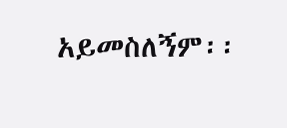አይመስለኝም፡፡